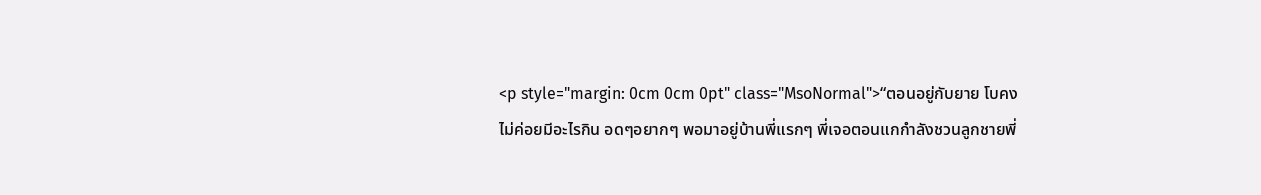<p style="margin: 0cm 0cm 0pt" class="MsoNormal">“ตอนอยู่กับยาย โบคงไม่ค่อยมีอะไรกิน อดๆอยากๆ พอมาอยู่บ้านพี่แรกๆ พี่เจอตอนแกกำลังชวนลูกชายพี่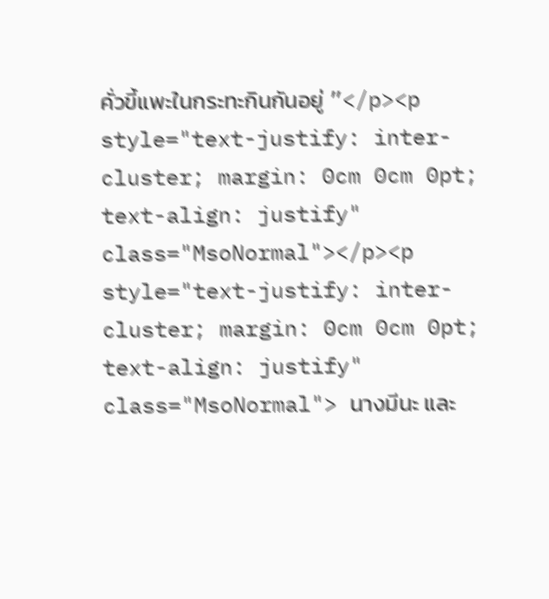คั่วขี้แพะในกระทะกินกันอยู่ ”</p><p style="text-justify: inter-cluster; margin: 0cm 0cm 0pt; text-align: justify" class="MsoNormal"></p><p style="text-justify: inter-cluster; margin: 0cm 0cm 0pt; text-align: justify" class="MsoNormal"> นางมีนะ และ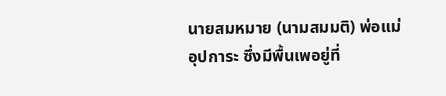นายสมหมาย (นามสมมติ) พ่อแม่อุปการะ ซึ่งมีพื้นเพอยู่ที่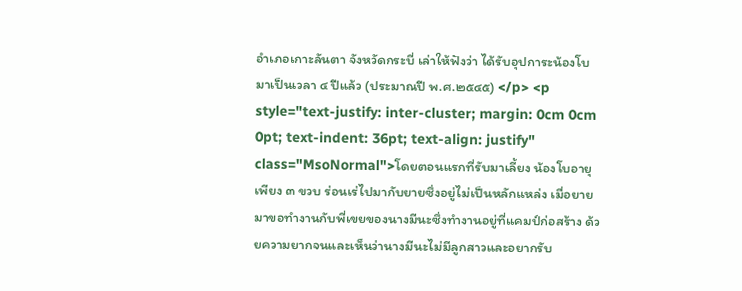อำเภอเกาะลันตา จังหวัดกระบี่ เล่าให้ฟังว่า ได้รับอุปการะน้องโบมาเป็นเวลา ๔ ปีแล้ว (ประมาณปี พ.ศ.๒๕๔๕) </p> <p style="text-justify: inter-cluster; margin: 0cm 0cm 0pt; text-indent: 36pt; text-align: justify" class="MsoNormal">โดยตอนแรกที่รับมาเลี้ยง น้องโบอายุเพียง ๓ ขวบ ร่อนเร่ไปมากับยายซึ่งอยู่ไม่เป็นหลักแหล่ง เมื่อยายมาขอทำงานกับพี่เขยของนางมีนะซึ่งทำงานอยู่ที่แคมป์ก่อสร้าง ด้วยความยากจนและเห็นว่านางมีนะไม่มีลูกสาวและอยากรับ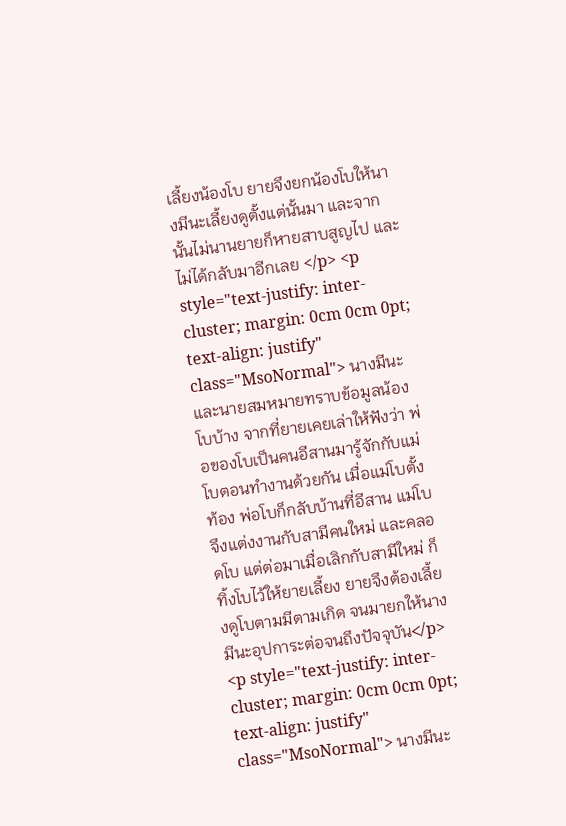เลี้ยงน้องโบ ยายจึงยกน้องโบให้นางมีนะเลี้ยงดูตั้งแต่นั้นมา และจากนั้นไม่นานยายก็หายสาบสูญไป และไม่ได้กลับมาอีกเลย </p> <p style="text-justify: inter-cluster; margin: 0cm 0cm 0pt; text-align: justify" class="MsoNormal"> นางมีนะ และนายสมหมายทราบข้อมูลน้องโบบ้าง จากที่ยายเคยเล่าให้ฟังว่า พ่อของโบเป็นคนอีสานมารู้จักกับแม่โบตอนทำงานด้วยกัน เมื่อแม่โบตั้งท้อง พ่อโบก็กลับบ้านที่อีสาน แม่โบจึงแต่งงานกับสามีคนใหม่ และคลอดโบ แต่ต่อมาเมื่อเลิกกับสามีใหม่ ก็ทิ้งโบไว้ให้ยายเลี้ยง ยายจึงต้องเลี้ยงดูโบตามมีตามเกิด จนมายกให้นางมีนะอุปการะต่อจนถึงปัจจุบัน</p> <p style="text-justify: inter-cluster; margin: 0cm 0cm 0pt; text-align: justify" class="MsoNormal"> นางมีนะ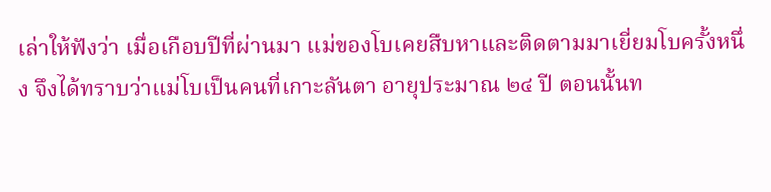เล่าให้ฟังว่า เมื่อเกือบปีที่ผ่านมา แม่ของโบเคยสืบหาและติดตามมาเยี่ยมโบครั้งหนึ่ง จึงได้ทราบว่าแม่โบเป็นคนที่เกาะลันตา อายุประมาณ ๒๔ ปี ตอนนั้นท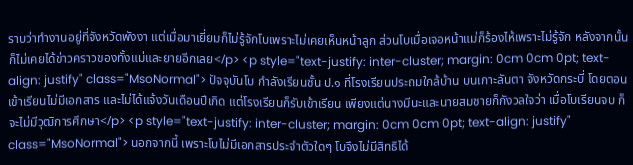ราบว่าทำงานอยู่ที่จังหวัดพังงา แต่เมื่อมาเยี่ยมก็ไม่รู้จักโบเพราะไม่เคยเห็นหน้าลูก ส่วนโบเมื่อเจอหน้าแม่ก็ร้องไห้เพราะไม่รู้จัก หลังจากนั้นก็ไม่เคยได้ข่าวคราวของทั้งแม่และยายอีกเลย</p> <p style="text-justify: inter-cluster; margin: 0cm 0cm 0pt; text-align: justify" class="MsoNormal"> ปัจจุบันโบ กำลังเรียนชั้น ป.๑ ที่โรงเรียนประถมใกล้บ้าน บนเกาะลันตา จังหวัดกระบี่ โดยตอนเข้าเรียนไม่มีเอกสาร และไม่ได้แจ้งวันเดือนปีเกิด แต่โรงเรียนก็รับเข้าเรียน เพียงแต่นางมีนะและนายสมชายก็กังวลใจว่า เมื่อโบเรียนจบ ก็จะไม่มีวุฒิการศึกษา</p> <p style="text-justify: inter-cluster; margin: 0cm 0cm 0pt; text-align: justify" class="MsoNormal"> นอกจากนี้ เพราะโบไม่มีเอกสารประจำตัวใดๆ โบจึงไม่มีสิทธิได้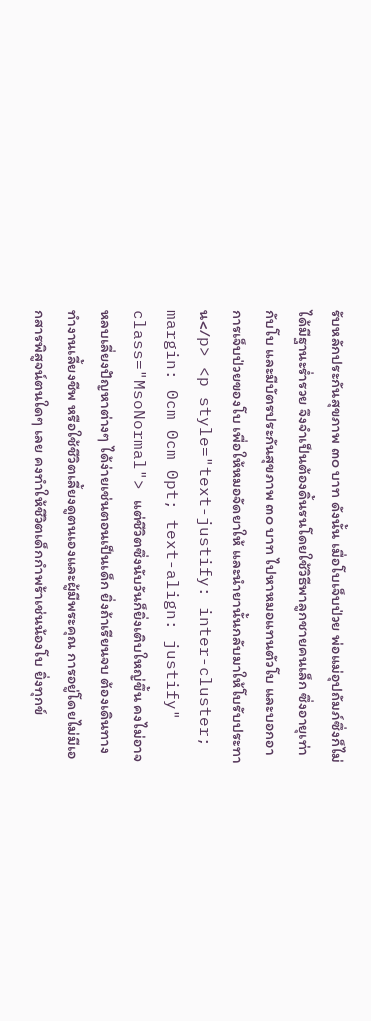รับหลักประกันสุขภาพ ๓๐ บาท ดังนั้น เมื่อโบเจ็บป่วย พ่อแม่อุปถัมภ์ซึ่งก็ไม่ได้มีฐานะร่ำรวย จึงจำเป็นต้องดิ้นรนโดยใช้วิธีพาลูกชายคนเล็ก ซึ่งอายุเท่ากับโบ และมีบัตรประกันสุขภาพ ๓๐ บาท ไปหาหมอแทนตัวโบ และบอกอาการเจ็บป่วยของโบ เพื่อให้หมอจัดยาให้ และนำยานั้นกลับมาให้โบรับประทาน</p> <p style="text-justify: inter-cluster; margin: 0cm 0cm 0pt; text-align: justify" class="MsoNormal"> แต่ชีวิตซึ่งนับวันก็ยิ่งเติบใหญ่ขึ้น คงไม่อาจหลบเลี่ยงปัญหาต่างๆ ได้ง่ายเช่นตอนเป็นเด็ก ยิ่งถ้าเรียนจบ ต้องเดินทาง ทำงานเลี้ยงชีพ หรือใช้ชีวิตเลี้ยงดูตนเองและผู้มีพระคุณ การอยู่โดยไม่มีเอกสารพิสูจน์ตนใดๆ เลย คงทำให้ชีวิตเด็กกำพร้าเช่นน้องโบ ยิ่งทุกข์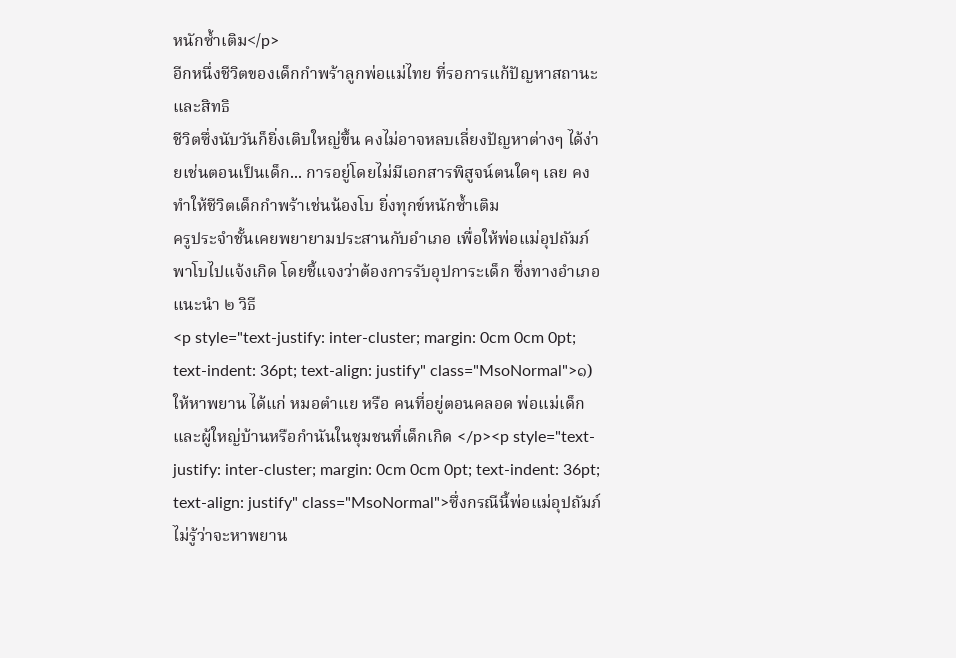หนักซ้ำเติม</p>
อีกหนึ่งชีวิตของเด็กกำพร้าลูกพ่อแม่ไทย ที่รอการแก้ปัญหาสถานะและสิทธิ
ชีวิตซึ่งนับวันก็ยิ่งเติบใหญ่ขึ้น คงไม่อาจหลบเลี่ยงปัญหาต่างๆ ได้ง่ายเช่นตอนเป็นเด็ก... การอยู่โดยไม่มีเอกสารพิสูจน์ตนใดๆ เลย คงทำให้ชีวิตเด็กกำพร้าเช่นน้องโบ ยิ่งทุกข์หนักซ้ำเติม
ครูประจำชั้นเคยพยายามประสานกับอำเภอ เพื่อให้พ่อแม่อุปถัมภ์พาโบไปแจ้งเกิด โดยชี้แจงว่าต้องการรับอุปการะเด็ก ซึ่งทางอำเภอแนะนำ ๒ วิธี
<p style="text-justify: inter-cluster; margin: 0cm 0cm 0pt; text-indent: 36pt; text-align: justify" class="MsoNormal">๑) ให้หาพยาน ได้แก่ หมอตำแย หรือ คนที่อยู่ตอนคลอด พ่อแม่เด็ก และผู้ใหญ่บ้านหรือกำนันในชุมชนที่เด็กเกิด </p><p style="text-justify: inter-cluster; margin: 0cm 0cm 0pt; text-indent: 36pt; text-align: justify" class="MsoNormal">ซึ่งกรณีนี้พ่อแม่อุปถัมภ์ไม่รู้ว่าจะหาพยาน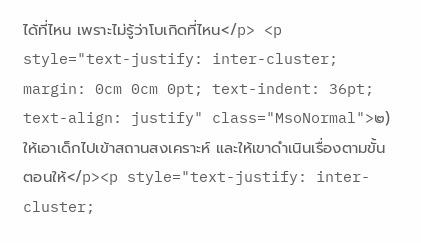ได้ที่ไหน เพราะไม่รู้ว่าโบเกิดที่ไหน</p> <p style="text-justify: inter-cluster; margin: 0cm 0cm 0pt; text-indent: 36pt; text-align: justify" class="MsoNormal">๒) ให้เอาเด็กไปเข้าสถานสงเคราะห์ และให้เขาดำเนินเรื่องตามขั้นตอนให้</p><p style="text-justify: inter-cluster;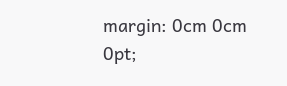margin: 0cm 0cm 0pt;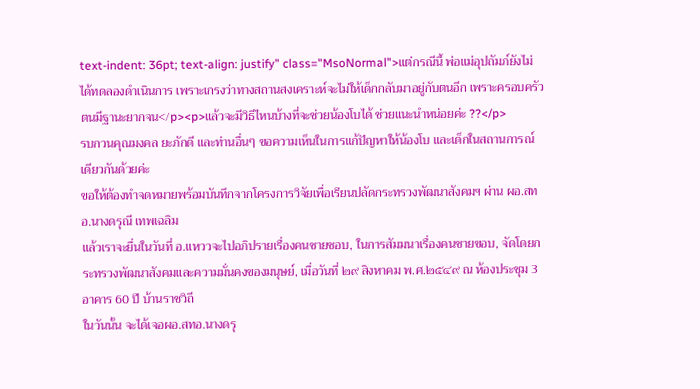text-indent: 36pt; text-align: justify" class="MsoNormal">แต่กรณีนี้ พ่อแม่อุปถัมภ์ยังไม่ได้ทดลองดำเนินการ เพราะเกรงว่าทางสถานสงเคราะห์จะไม่ให้เด็กกลับมาอยู่กับตนอีก เพราะครอบครัวตนมีฐานะยากจน</p><p>แล้วจะมีวิธีไหนบ้างที่จะช่วยน้องโบได้ ช่วยแนะนำหน่อยค่ะ ??</p>
รบกวนคุณมงคล ยะภักดี และท่านอื่นๆ ขอความเห็นในการแก้ปัญหาให้น้องโบ และเด็กในสถานการณ์เดียวกันด้วยค่ะ
ขอให้ต้องทำจดหมายพร้อมบันทึกจากโครงการวิจัยเพื่อเรียนปลัดกระทรวงพัฒนาสังคมฯ ผ่าน ผอ.สทอ.นางดรุณี เทพเฉลิม
แล้วเราจะยื่นในวันที่ อ.แหววจะไปอภิปรายเรื่องคนชายชอบ, ในการสัมมนาเรื่องคนชายขอบ, จัดโดยกระทรวงพัฒนาสังคมและความมั่นคงของมนุษย์, เมื่อวันที่ ๒๙ สิงหาคม พ.ศ.๒๕๔๙ ณ ห้องประชุม 3 อาคาร 60 ปี บ้านราชวิถี
ในวันนั้น จะได้เจอผอ.สทอ.นางดรุ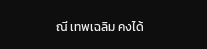ณี เทพเฉลิม คงได้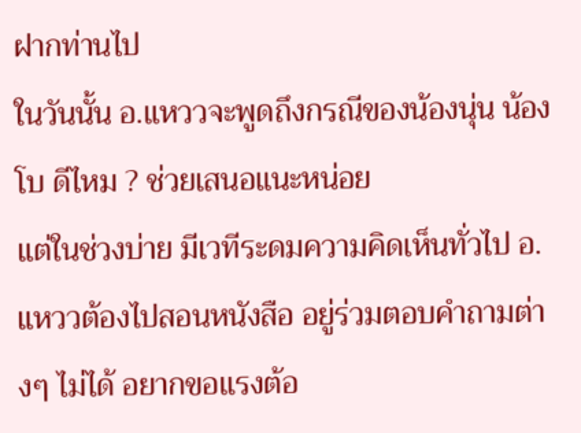ฝากท่านไป
ในวันนั้น อ.แหววจะพูดถึงกรณีของน้องนุ่น น้องโบ ดีไหม ? ช่วยเสนอแนะหน่อย
แต่ในช่วงบ่าย มีเวทีระดมความคิดเห็นทั่วไป อ.แหววต้องไปสอนหนังสือ อยู่ร่วมตอบคำถามต่างๆ ไม่ได้ อยากขอแรงต้อ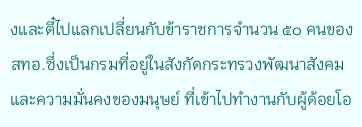งและตี๋ไปแลกเปลี่ยนกับข้าราชการจำนวน ๕๐ คนของ สทอ.ซึ่งเป็นกรมที่อยู่ในสังกัดกระทรวงพัฒนาสังคมและความมั่นคงของมนุษย์ ที่เข้าไปทำงานกับผู้ด้อยโอ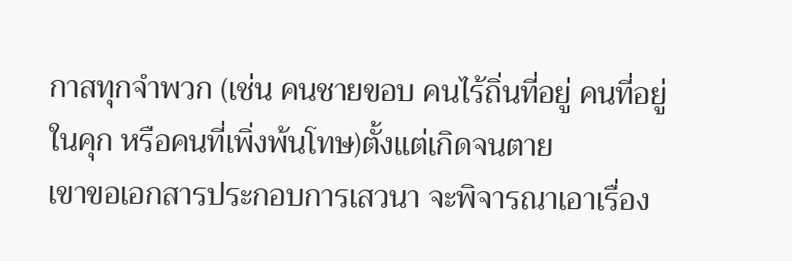กาสทุกจำพวก (เช่น คนชายขอบ คนไร้ถิ่นที่อยู่ คนที่อยู่ในคุก หรือคนที่เพิ่งพ้นโทษ)ตั้งแต่เกิดจนตาย
เขาขอเอกสารประกอบการเสวนา จะพิจารณาเอาเรื่อง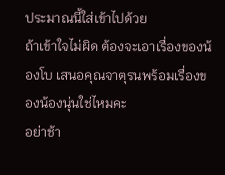ประมาณนี้ใส่เข้าไปด้วย
ถ้าเข้าใจไม่ผิด ต้องจะเอาเรื่องของน้องโบ เสนอคุณจาตุรนพร้อมเรื่องของน้องนุ่นใช่ไหมคะ
อย่าช้า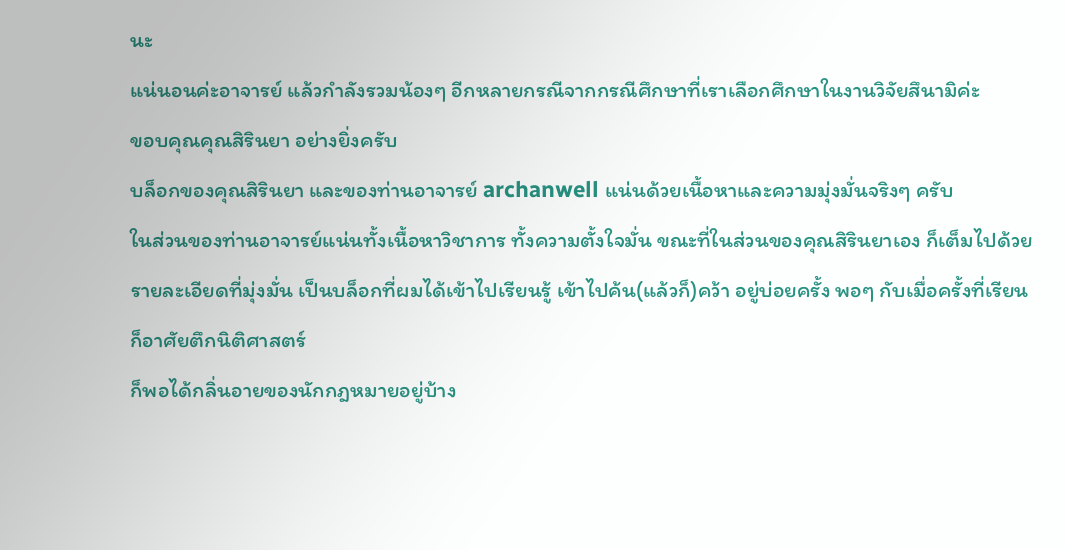นะ
แน่นอนค่ะอาจารย์ แล้วกำลังรวมน้องๆ อีกหลายกรณีจากกรณีศึกษาที่เราเลือกศึกษาในงานวิจัยสึนามิค่ะ
ขอบคุณคุณสิรินยา อย่างยิ่งครับ
บล็อกของคุณสิรินยา และของท่านอาจารย์ archanwell แน่นด้วยเนื้อหาและความมุ่งมั่นจริงๆ ครับ
ในส่วนของท่านอาจารย์แน่นทั้งเนื้อหาวิชาการ ทั้งความตั้งใจมั่น ขณะที่ในส่วนของคุณสิรินยาเอง ก็เต็มไปด้วยรายละเอียดที่มุ่งมั่น เป็นบล็อกที่ผมได้เข้าไปเรียนรู้ เข้าไปค้น(แล้วก็)คว้า อยู่บ่อยครั้ง พอๆ กับเมื่อครั้งที่เรียนก็อาศัยตึกนิติศาสตร์
ก็พอได้กลิ่นอายของนักกฎหมายอยู่บ้าง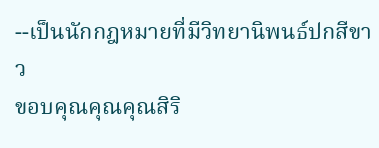--เป็นนักกฎหมายที่มีวิทยานิพนธ์ปกสีขาว
ขอบคุณคุณคุณสิริ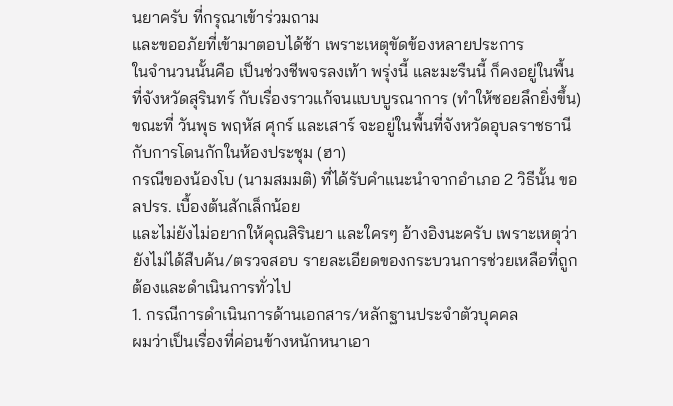นยาครับ ที่กรุณาเข้าร่วมถาม
และขออภัยที่เข้ามาตอบได้ช้า เพราะเหตุขัดข้องหลายประการ
ในจำนวนนั้นคือ เป็นช่วงชีพจรลงเท้า พรุ่งนี้ และมะรืนนี้ ก็คงอยู่ในพื้นที่จังหวัดสุรินทร์ กับเรื่องราวแก้จนแบบบูรณาการ (ทำให้ซอยลึกยิ่งขึ้น) ขณะที่ วันพุธ พฤหัส ศุกร์ และเสาร์ จะอยู่ในพื้นที่จังหวัดอุบลราชธานี กับการโดนกักในห้องประชุม (ฮา)
กรณีของน้องโบ (นามสมมติ) ที่ได้รับคำแนะนำจากอำเภอ 2 วิธีนั้น ขอ ลปรร. เบื้องต้นสักเล็กน้อย
และไม่ยังไม่อยากให้คุณสิรินยา และใครๆ อ้างอิงนะครับ เพราะเหตุว่ายังไม่ได้สืบค้น/ตรวจสอบ รายละเอียดของกระบวนการช่วยเหลือที่ถูกต้องและดำเนินการทั่วไป
1. กรณีการดำเนินการด้านเอกสาร/หลักฐานประจำตัวบุคคล
ผมว่าเป็นเรื่องที่ค่อนข้างหนักหนาเอา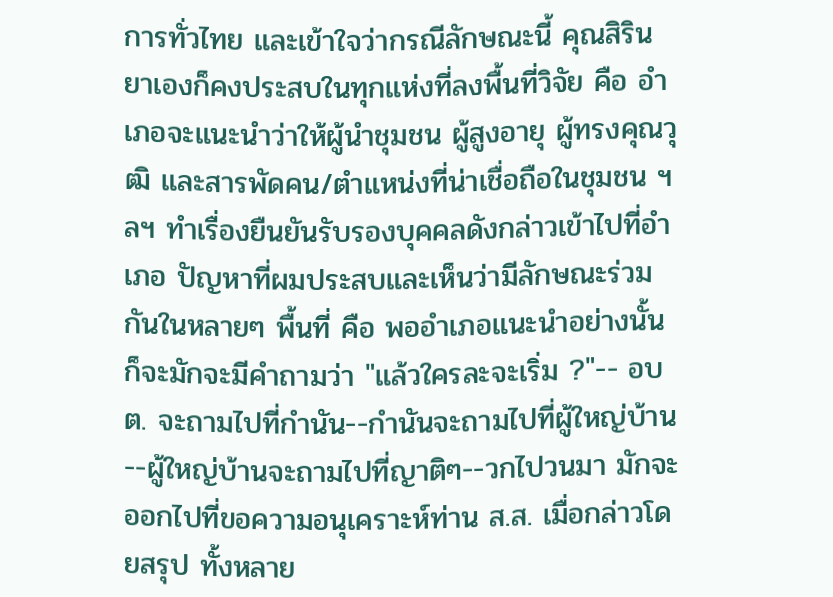การทั่วไทย และเข้าใจว่ากรณีลักษณะนี้ คุณสิรินยาเองก็คงประสบในทุกแห่งที่ลงพื้นที่วิจัย คือ อำเภอจะแนะนำว่าให้ผู้นำชุมชน ผู้สูงอายุ ผู้ทรงคุณวุฒิ และสารพัดคน/ตำแหน่งที่น่าเชื่อถือในชุมชน ฯลฯ ทำเรื่องยืนยันรับรองบุคคลดังกล่าวเข้าไปที่อำเภอ ปัญหาที่ผมประสบและเห็นว่ามีลักษณะร่วมกันในหลายๆ พื้นที่ คือ พออำเภอแนะนำอย่างนั้น ก็จะมักจะมีคำถามว่า "แล้วใครละจะเริ่ม ?"-- อบต. จะถามไปที่กำนัน--กำนันจะถามไปที่ผู้ใหญ่บ้าน--ผู้ใหญ่บ้านจะถามไปที่ญาติๆ--วกไปวนมา มักจะออกไปที่ขอความอนุเคราะห์ท่าน ส.ส. เมื่อกล่าวโดยสรุป ทั้งหลาย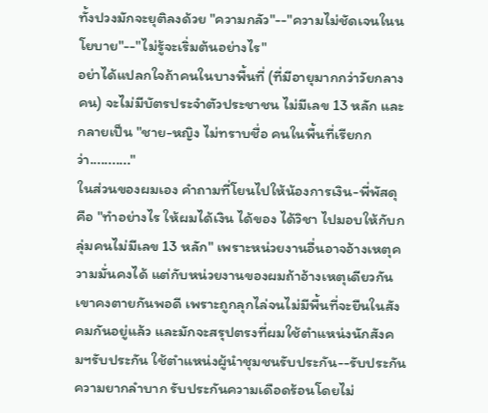ทั้งปวงมักจะยุติลงด้วย "ความกลัว"--"ความไม่ชัดเจนในนโยบาย"--"ไม่รู้จะเริ่มต้นอย่างไร"
อย่าได้แปลกใจถ้าคนในบางพื้นที่ (ที่มีอายุมากกว่าวัยกลางคน) จะไม่มีบัตรประจำตัวประชาชน ไม่มีเลข 13 หลัก และกลายเป็น "ชาย-หญิง ไม่ทราบชื่อ คนในพื้นที่เรียกกว่า..........."
ในส่วนของผมเอง คำถามที่โยนไปให้น้องการเงิน-พี่พัสดุ คือ "ทำอย่างไร ให้ผมได้เงิน ได้ของ ได้วิชา ไปมอบให้กับกลุ่มคนไม่มีเลข 13 หลัก" เพราะหน่วยงานอื่นอาจอ้างเหตุความมั่นคงได้ แต่กับหน่วยงานของผมถ้าอ้างเหตุเดียวกันเขาคงตายกันพอดี เพราะถูกลุกไล่จนไม่มีพื้นที่จะยืนในสังคมกันอยู่แล้ว และมักจะสรุปตรงที่ผมใช้ตำแหน่งนักสังคมฯรับประกัน ใช้ตำแหน่งผู้นำชุมชนรับประกัน--รับประกันความยากลำบาก รับประกันความเดือดร้อนโดยไม่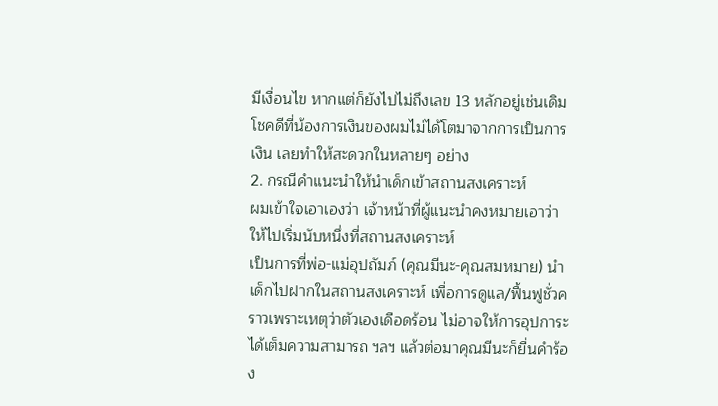มีเงื่อนไข หากแต่ก็ยังไปไม่ถึงเลข 13 หลักอยู่เช่นเดิม
โชคดีที่น้องการเงินของผมไม่ได้โตมาจากการเป็นการเงิน เลยทำให้สะดวกในหลายๆ อย่าง
2. กรณีคำแนะนำให้นำเด็กเข้าสถานสงเคราะห์
ผมเข้าใจเอาเองว่า เจ้าหน้าที่ผู้แนะนำคงหมายเอาว่าให้ไปเริ่มนับหนึ่งที่สถานสงเคราะห์
เป็นการที่พ่อ-แม่อุปถัมภ์ (คุณมีนะ-คุณสมหมาย) นำเด็กไปฝากในสถานสงเคราะห์ เพื่อการดูแล/ฟื้นฟูชั่วคราวเพราะเหตุว่าตัวเองเดือดร้อน ไม่อาจให้การอุปการะได้เต็มความสามารถ ฯลฯ แล้วต่อมาคุณมีนะก็ยื่นคำร้อง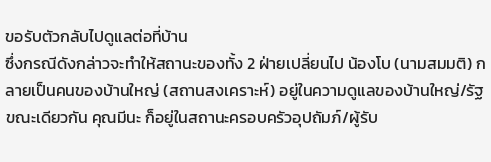ขอรับตัวกลับไปดูแลต่อที่บ้าน
ซึ่งกรณีดังกล่าวจะทำให้สถานะของทั้ง 2 ฝ่ายเปลี่ยนไป น้องโบ (นามสมมติ) กลายเป็นคนของบ้านใหญ่ (สถานสงเคราะห์) อยู่ในความดูแลของบ้านใหญ่/รัฐ
ขณะเดียวกัน คุณมีนะ ก็อยู่ในสถานะครอบครัวอุปถัมภ์/ผู้รับ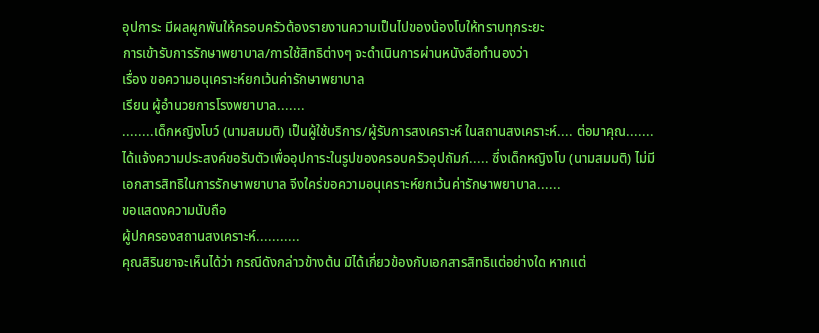อุปการะ มีผลผูกพันให้ครอบครัวต้องรายงานความเป็นไปของน้องโบให้ทราบทุกระยะ
การเข้ารับการรักษาพยาบาล/การใช้สิทธิต่างๆ จะดำเนินการผ่านหนังสือทำนองว่า
เรื่อง ขอความอนุเคราะห์ยกเว้นค่ารักษาพยาบาล
เรียน ผู้อำนวยการโรงพยาบาล.......
........เด็กหญิงโบว์ (นามสมมติ) เป็นผู้ใช้บริการ/ผู้รับการสงเคราะห์ ในสถานสงเคราะห์.... ต่อมาคุณ.......ได้แจ้งความประสงค์ขอรับตัวเพื่ออุปการะในรูปของครอบครัวอุปถัมภ์..... ซึ่งเด็กหญิงโบ (นามสมมติ) ไม่มีเอกสารสิทธิในการรักษาพยาบาล จีงใคร่ขอความอนุเคราะห์ยกเว้นค่ารักษาพยาบาล......
ขอแสดงความนับถือ
ผู้ปกครองสถานสงเคราะห์...........
คุณสิรินยาจะเห็นได้ว่า กรณีดังกล่าวข้างต้น มิได้เกี่ยวข้องกับเอกสารสิทธิแต่อย่างใด หากแต่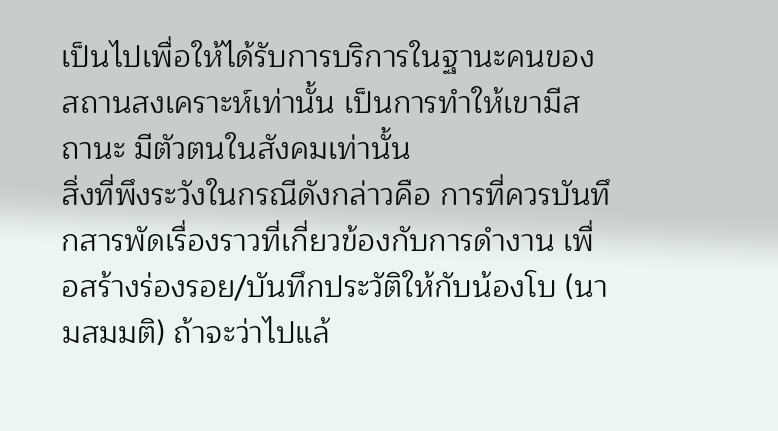เป็นไปเพื่อให้ได้รับการบริการในฐานะคนของสถานสงเคราะห์เท่านั้น เป็นการทำให้เขามีสถานะ มีตัวตนในสังคมเท่านั้น
สิ่งที่พึงระวังในกรณีดังกล่าวคือ การที่ควรบันทึกสารพัดเรื่องราวที่เกี่ยวข้องกับการดำงาน เพื่อสร้างร่องรอย/บันทึกประวัติให้กับน้องโบ (นามสมมติ) ถ้าจะว่าไปแล้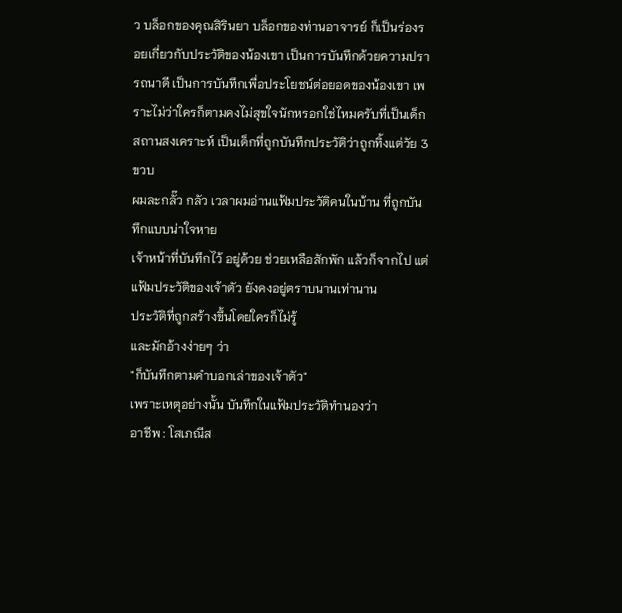ว บล็อกของคุณสิรินยา บล็อกของท่านอาจารย์ ก็เป็นร่องรอยเกี่ยวกับประวัติของน้องเขา เป็นการบันทึกด้วยความปรารถนาดี เป็นการบันทึกเพื่อประโยชน์ต่อยอดของน้องเขา เพราะไม่ว่าใครก็ตามคงไม่สุขใจนักหรอกใช่ไหมครับที่เป็นเด็กสถานสงเคราะห์ เป็นเด็กที่ถูกบันทึกประวัติว่าถูกทิ้งแต่วัย 3 ขวบ
ผมละกลั๊ว กลัว เวลาผมอ่านแฟ้มประวัติคนในบ้าน ที่ถูกบันทึกแบบน่าใจหาย
เจ้าหน้าที่บันทึกไว้ อยู่ด้วย ช่วยเหลือสักพัก แล้วก็จากไป แต่แฟ้มประวัติของเจ้าตัว ยังคงอยู่ตราบนานเท่านาน
ประวัติที่ถูกสร้างขึ้นโดยใครก็ไม่รู้
และมักอ้างง่ายๆ ว่า
"ก็บันทึกตามคำบอกเล่าของเจ้าตัว"
เพราะเหตุอย่างนั้น บันทึกในแฟ้มประวัติทำนองว่า
อาชีพ : โสเภณีส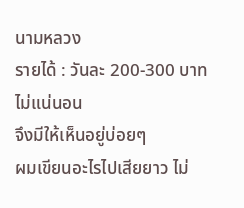นามหลวง
รายได้ : วันละ 200-300 บาท ไม่แน่นอน
จึงมีให้เห็นอยู่บ่อยๆ
ผมเขียนอะไรไปเสียยาว ไม่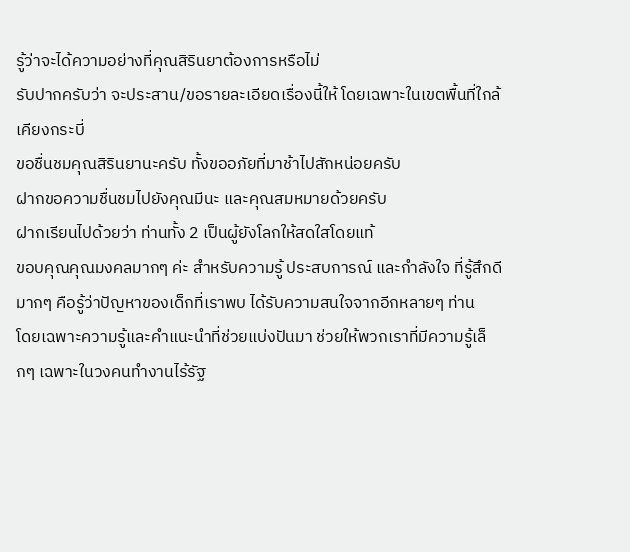รู้ว่าจะได้ความอย่างที่คุณสิรินยาต้องการหรือไม่
รับปากครับว่า จะประสาน/ขอรายละเอียดเรื่องนี้ให้ โดยเฉพาะในเขตพื้นที่ใกล้เคียงกระบี่
ขอชื่นชมคุณสิรินยานะครับ ทั้งขออภัยที่มาช้าไปสักหน่อยครับ
ฝากขอความชื่นชมไปยังคุณมีนะ และคุณสมหมายด้วยครับ
ฝากเรียนไปด้วยว่า ท่านทั้ง 2 เป็นผู้ยังโลกให้สดใสโดยแท้
ขอบคุณคุณมงคลมากๆ ค่ะ สำหรับความรู้ ประสบการณ์ และกำลังใจ ที่รู้สึกดีมากๆ คือรู้ว่าปัญหาของเด็กที่เราพบ ได้รับความสนใจจากอีกหลายๆ ท่าน
โดยเฉพาะความรู้และคำแนะนำที่ช่วยแบ่งปันมา ช่วยให้พวกเราที่มีความรู้เล็กๆ เฉพาะในวงคนทำงานไร้รัฐ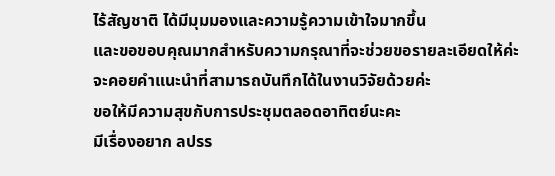ไร้สัญชาติ ได้มีมุมมองและความรู้ความเข้าใจมากขึ้น
และขอขอบคุณมากสำหรับความกรุณาที่จะช่วยขอรายละเอียดให้ค่ะ จะคอยคำแนะนำที่สามารถบันทึกได้ในงานวิจัยด้วยค่ะ
ขอให้มีความสุขกับการประชุมตลอดอาทิตย์นะคะ
มีเรื่องอยาก ลปรร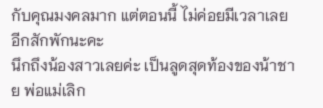กับคุณมงคลมาก แต่ตอนนี้ ไม่ค่อยมีเวลาเลย
อีกสักพักนะคะ
นึกถึงน้องสาวเลยค่ะ เป็นลูดสุดท้องของน้าชาย พ่อแม่เลิก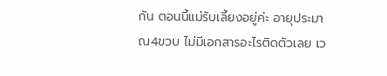กัน ตอนนี้แม่รับเลี้ยงอยู่ค่ะ อายุประมาณ4ขวบ ไม่มีเอกสารอะไรติดตัวเลย เว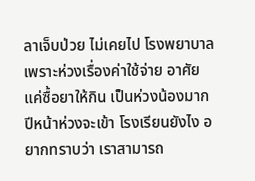ลาเจ็บป่วย ไม่เคยไป โรงพยาบาล เพราะห่วงเรื่องค่าใช้จ่าย อาศัยแค่ซื้อยาให้กิน เป็นห่วงน้องมาก ปีหน้าห่วงจะเข้า โรงเรียนยังไง อยากทราบว่า เราสามารถ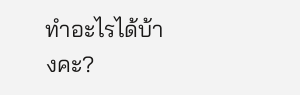ทำอะไรได้บ้างคะ?